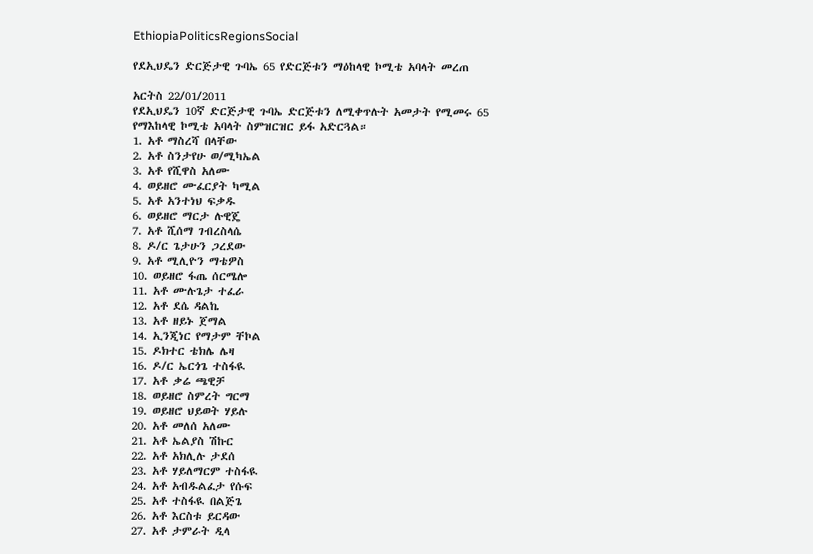EthiopiaPoliticsRegionsSocial

የደኢህዴን ድርጅታዊ ጉባኤ 65 የድርጅቱን ማዕከላዊ ኮሚቴ አባላት መረጠ

አርትስ 22/01/2011
የደኢህዴን 10ኛ ድርጅታዊ ጉባኤ ድርጅቱን ለሚቀጥሉት አመታት የሚመሩ 65 የማእከላዊ ኮሚቴ አባላት ስምዝርዝር ይፋ አድርጓል።
1. አቶ ማስረሻ በላቸው
2. አቶ ስንታየሁ ወ/ሚካኤል
3. አቶ የሺዋስ አለሙ
4. ወይዘሮ ሙፈርያት ካሚል
5. አቶ አንተነህ ፍቃዱ
6. ወይዘሮ ማርታ ሉዊጄ
7. አቶ ሺሰማ ገብረስላሴ
8. ዶ/ር ጌታሁን ጋረደው
9. አቶ ሚሊዮን ማቴዎስ
10. ወይዘሮ ፋጤ ሰርሜሎ
11. አቶ ሙሉጌታ ተፈራ
12. አቶ ደሴ ዳልኬ
13. አቶ ዘይኑ ጀማል
14. ኢንጂነር የማታም ቸኮል
15. ዶክተር ቴክሌ ሌዛ
16. ዶ/ር ኤርጎጌ ተስፋዪ
17. አቶ ቃሬ ጫዊቻ
18. ወይዘሮ ስምረት ግርማ
19. ወይዘሮ ህይወት ሃይሉ
20. አቶ መለሰ አለሙ
21. አቶ ኤልያስ ሽኩር
22. አቶ አክሊሉ ታደሰ
23. አቶ ሃይለማርም ተስፋዪ
24. አቶ አብዱልፈታ የሱፍ
25. አቶ ተስፋዪ በልጅጌ
26. አቶ እርስቱ ይርዳው
27. አቶ ታምራት ዲላ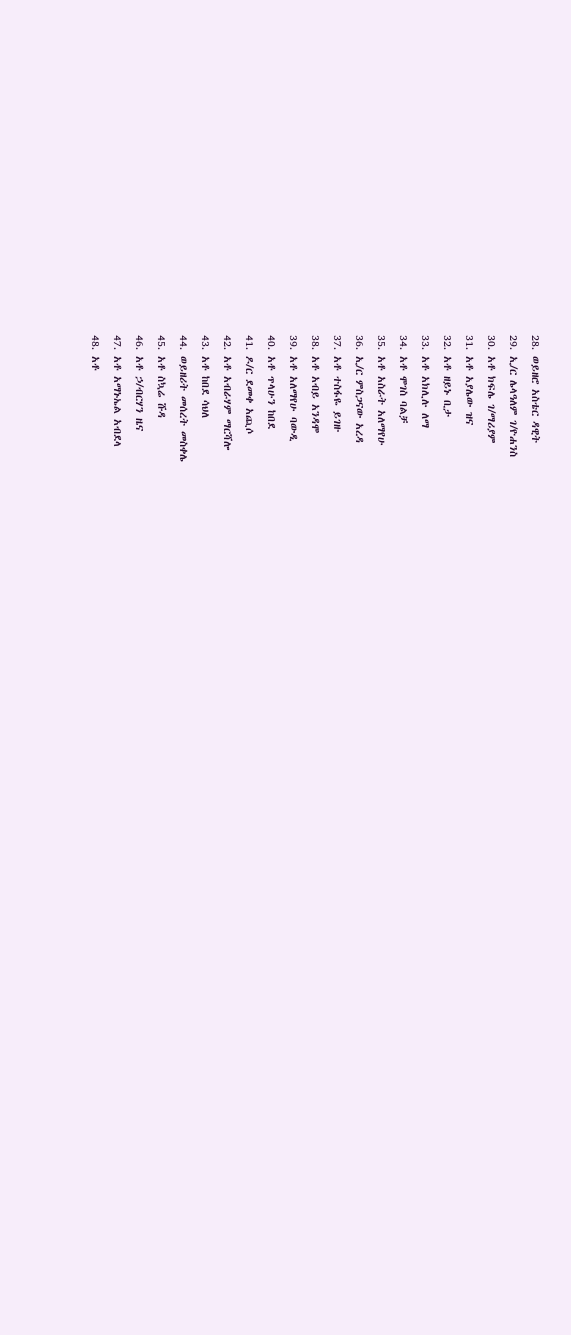28. ወይዘሮ አስቴር ዳዊት
29. ኢ/ር ሌላዓለም ገ/ዮሐንስ
30. አቶ ክፍሌ ገ/ማሪያም
31. አቶ አያሌው ዝና
32. አቶ ዘይኑ ቢታ
33. አቶ አክሊሉ ለማ
34. አቶ ሞገስ ባልቻ
35. አቶ አስራት አለማየሁ
36. ኢ/ር ምስጋናው አረዳ
37. አቶ ተስፋዬ ይገዙ
38. አቶ አብይ አንዳሞ
39. አቶ አለማየሁ ባውዲ
40. አቶ ጥላሁን ከበደ
41. ዶ/ር ደመቀ አጪሶ
42. አቶ አብራሃም ማርሻሎ
43. አቶ ከበደ ሳህለ
44. ወይዘሪት መሰረት መስቀሌ
45. አቶ ስኳሬ ሹዳ
46. አቶ ኃ/ብርሃን ዜና
47. አቶ አማኑኤል አብደላ
48. አቶ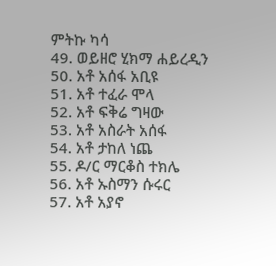ምትኩ ካሳ
49. ወይዘሮ ሂክማ ሐይረዲን
50. አቶ አሰፋ አቢዩ
51. አቶ ተፈራ ሞላ
52. አቶ ፍቅሬ ግዛው
53. አቶ አስራት አሰፋ
54. አቶ ታከለ ነጨ
55. ዶ/ር ማርቆስ ተክሌ
56. አቶ ኡስማን ሱሩር
57. አቶ አያኖ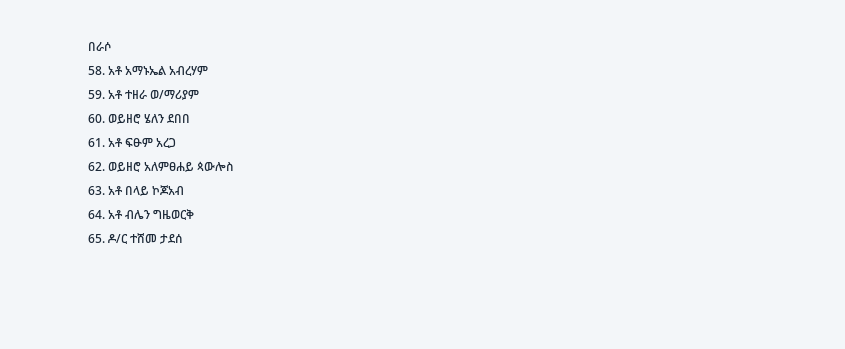በራሶ
58. አቶ አማኑኤል አብረሃም
59. አቶ ተዘራ ወ/ማሪያም
60. ወይዘሮ ሄለን ደበበ
61. አቶ ፍፁም አረጋ
62. ወይዘሮ አለምፀሐይ ጳውሎስ
63. አቶ በላይ ኮጆአብ
64. አቶ ብሌን ግዜወርቅ
65. ዶ/ር ተሸመ ታደሰ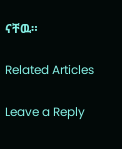ናቸዉ።

Related Articles

Leave a Reply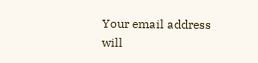Your email address will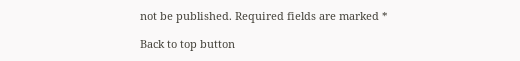not be published. Required fields are marked *

Back to top button